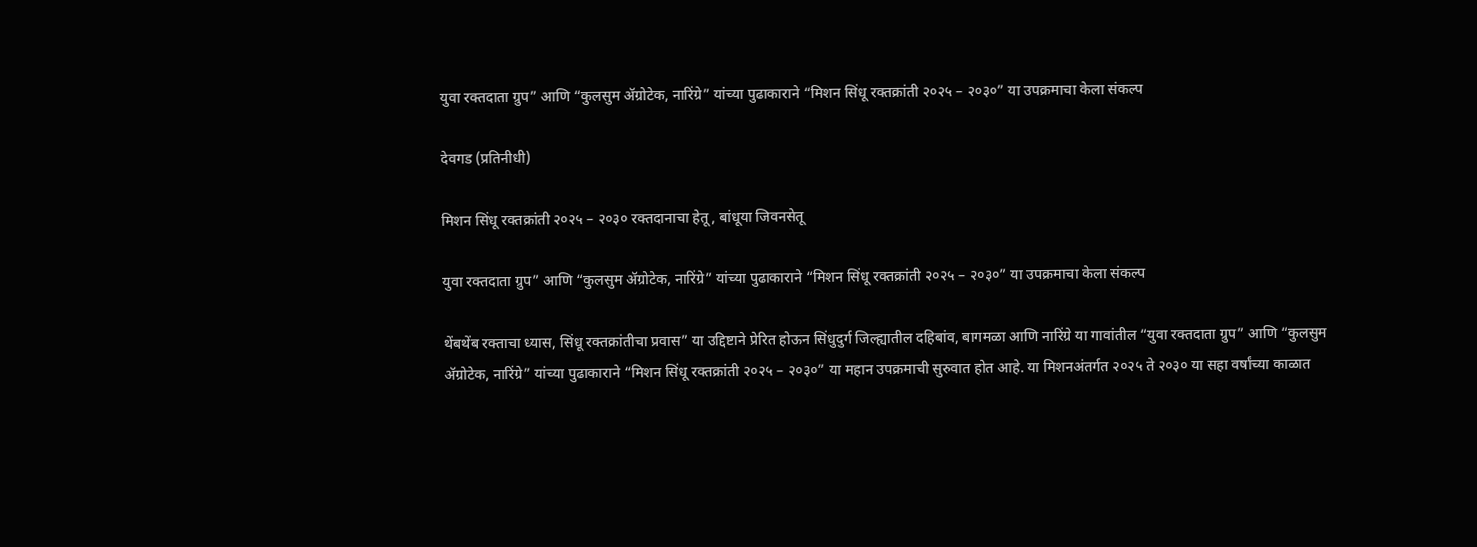युवा रक्तदाता ग्रुप” आणि “कुलसुम ॲग्रोटेक, नारिंग्रे” यांच्या पुढाकाराने “मिशन सिंधू रक्तक्रांती २०२५ – २०३०” या उपक्रमाचा केला संकल्प

देवगड (प्रतिनीधी)

मिशन सिंधू रक्तक्रांती २०२५ – २०३० रक्तदानाचा हेतू, बांधूया जिवनसेतू

युवा रक्तदाता ग्रुप” आणि “कुलसुम ॲग्रोटेक, नारिंग्रे” यांच्या पुढाकाराने “मिशन सिंधू रक्तक्रांती २०२५ – २०३०” या उपक्रमाचा केला संकल्प

थेंबथेंब रक्ताचा ध्यास, सिंधू रक्तक्रांतीचा प्रवास” या उद्दिष्टाने प्रेरित होऊन सिंधुदुर्ग जिल्ह्यातील दहिबांव, बागमळा आणि नारिंग्रे या गावांतील “युवा रक्तदाता ग्रुप” आणि “कुलसुम ॲग्रोटेक, नारिंग्रे” यांच्या पुढाकाराने “मिशन सिंधू रक्तक्रांती २०२५ – २०३०” या महान उपक्रमाची सुरुवात होत आहे. या मिशनअंतर्गत २०२५ ते २०३० या सहा वर्षांच्या काळात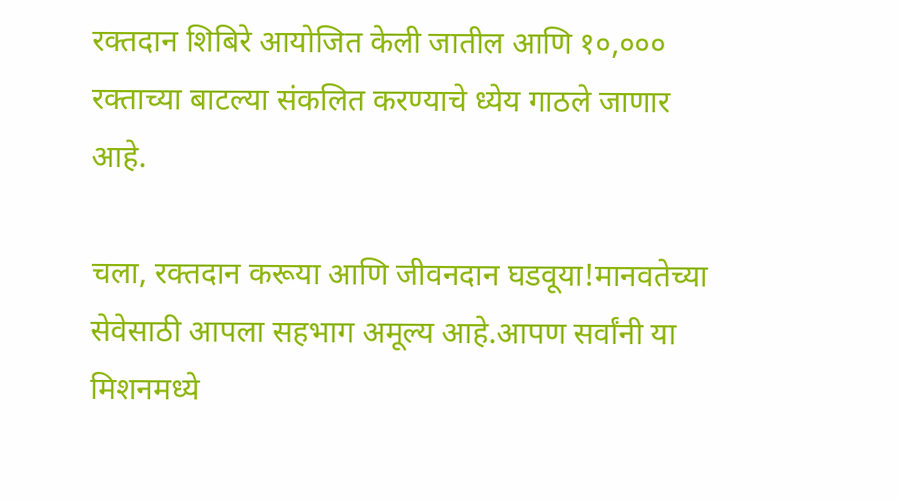रक्तदान शिबिरे आयोजित केली जातील आणि १०,००० रक्ताच्या बाटल्या संकलित करण्याचे ध्येय गाठले जाणार आहे.

चला, रक्तदान करूया आणि जीवनदान घडवूया!मानवतेच्या सेवेसाठी आपला सहभाग अमूल्य आहे.आपण सर्वांनी या मिशनमध्ये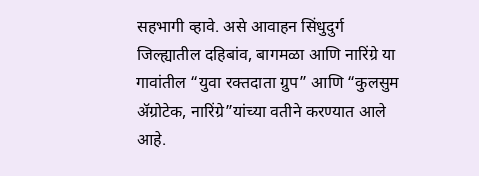सहभागी व्हावे. असे आवाहन सिंधुदुर्ग जिल्ह्यातील दहिबांव, बागमळा आणि नारिंग्रे या गावांतील “युवा रक्तदाता ग्रुप” आणि “कुलसुम ॲग्रोटेक, नारिंग्रे”यांच्या वतीने करण्यात आले आहे.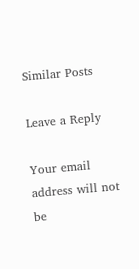Similar Posts

Leave a Reply

Your email address will not be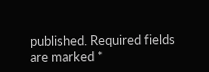published. Required fields are marked *